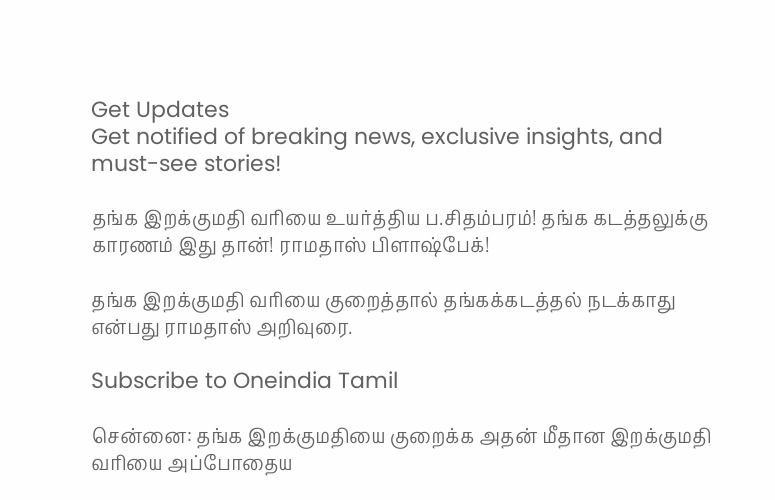Get Updates
Get notified of breaking news, exclusive insights, and must-see stories!

தங்க இறக்குமதி வரியை உயர்த்திய ப.சிதம்பரம்! தங்க கடத்தலுக்கு காரணம் இது தான்! ராமதாஸ் பிளாஷ்பேக்!

தங்க இறக்குமதி வரியை குறைத்தால் தங்கக்கடத்தல் நடக்காது என்பது ராமதாஸ் அறிவுரை.

Subscribe to Oneindia Tamil

சென்னை: தங்க இறக்குமதியை குறைக்க அதன் மீதான இறக்குமதி வரியை அப்போதைய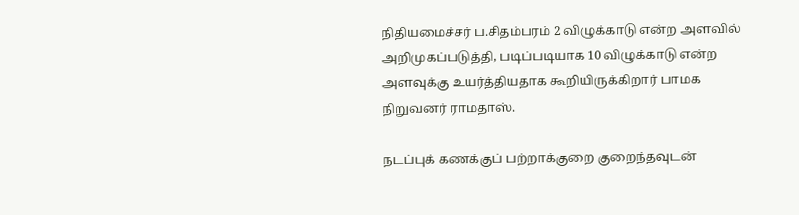நிதியமைச்சர் ப.சிதம்பரம் 2 விழுக்காடு என்ற அளவில் அறிமுகப்படுத்தி, படிப்படியாக 10 விழுக்காடு என்ற அளவுக்கு உயர்த்தியதாக கூறியிருக்கிறார் பாமக நிறுவனர் ராமதாஸ்.

நடப்புக் கணக்குப் பற்றாக்குறை குறைந்தவுடன்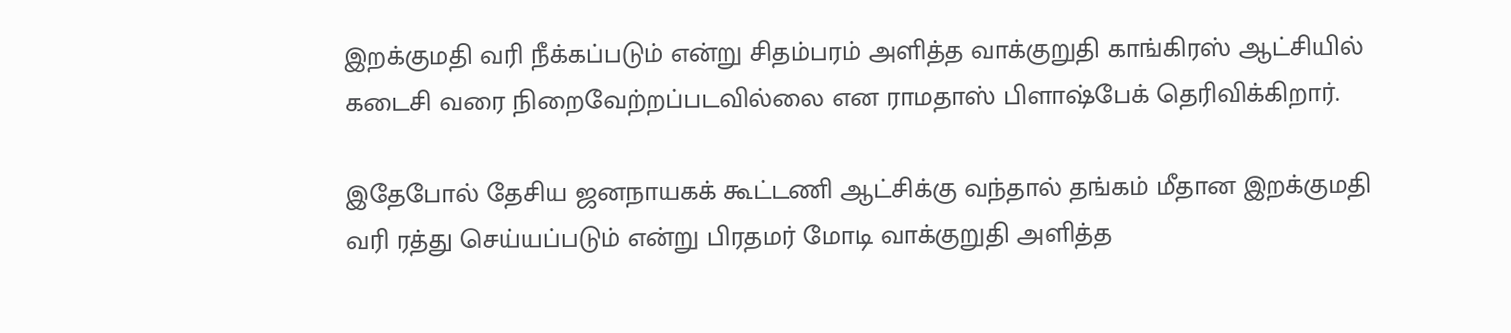இறக்குமதி வரி நீக்கப்படும் என்று சிதம்பரம் அளித்த வாக்குறுதி காங்கிரஸ் ஆட்சியில் கடைசி வரை நிறைவேற்றப்படவில்லை என ராமதாஸ் பிளாஷ்பேக் தெரிவிக்கிறார்.

இதேபோல் தேசிய ஜனநாயகக் கூட்டணி ஆட்சிக்கு வந்தால் தங்கம் மீதான இறக்குமதி வரி ரத்து செய்யப்படும் என்று பிரதமர் மோடி வாக்குறுதி அளித்த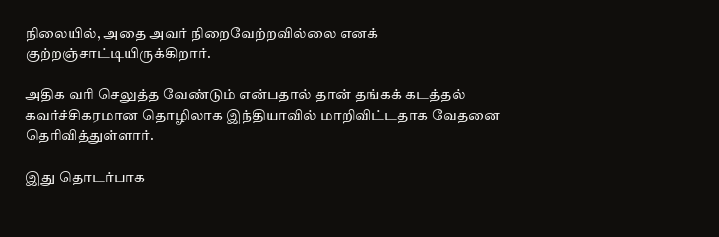நிலையில், அதை அவர் நிறைவேற்றவில்லை எனக் குற்றஞ்சாட்டியிருக்கிறார்.

அதிக வரி செலுத்த வேண்டும் என்பதால் தான் தங்கக் கடத்தல் கவர்ச்சிகரமான தொழிலாக இந்தியாவில் மாறிவிட்டதாக வேதனை தெரிவித்துள்ளார்.

இது தொடர்பாக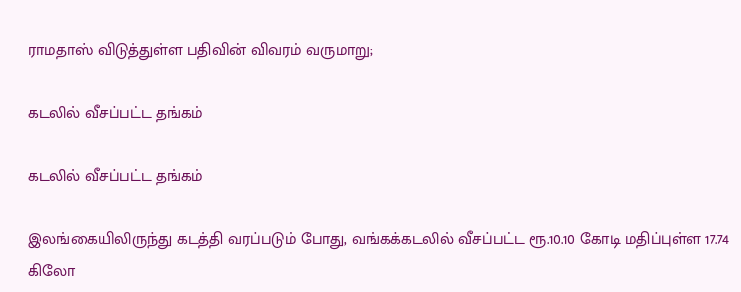ராமதாஸ் விடுத்துள்ள பதிவின் விவரம் வருமாறு;

கடலில் வீசப்பட்ட தங்கம்

கடலில் வீசப்பட்ட தங்கம்

இலங்கையிலிருந்து கடத்தி வரப்படும் போது, வங்கக்கடலில் வீசப்பட்ட ரூ.10.10 கோடி மதிப்புள்ள 17.74 கிலோ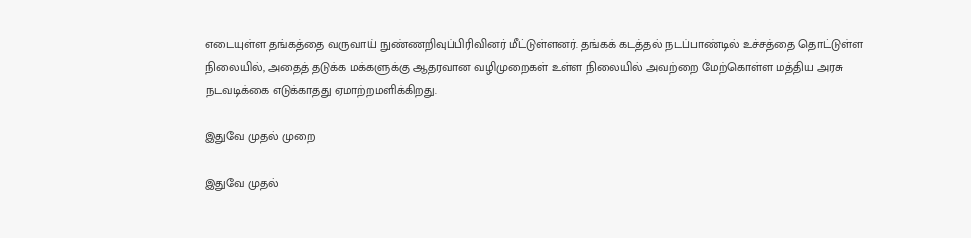எடையுள்ள தங்கத்தை வருவாய் நுண்ணறிவுப்பிரிவினர் மீட்டுள்ளனர். தங்கக் கடத்தல் நடப்பாண்டில் உச்சத்தை தொட்டுள்ள நிலையில், அதைத் தடுக்க மக்களுக்கு ஆதரவான வழிமுறைகள் உள்ள நிலையில் அவற்றை மேற்கொள்ள மத்திய அரசு நடவடிக்கை எடுக்காதது ஏமாற்றமளிக்கிறது.

இதுவே முதல் முறை

இதுவே முதல்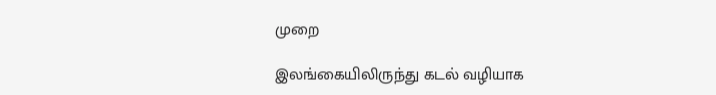முறை

இலங்கையிலிருந்து கடல் வழியாக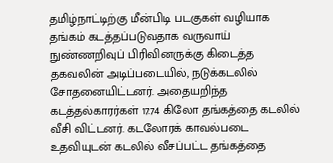தமிழ்நாட்டிற்கு மீன்பிடி படகுகள் வழியாக தங்கம் கடத்தப்படுவதாக வருவாய் நுண்ணறிவுப் பிரிவினருக்கு கிடைத்த தகவலின் அடிப்படையில், நடுக்கடலில் சோதனையிட்டனர். அதையறிந்த கடத்தல்காரர்கள் 17.74 கிலோ தங்கத்தை கடலில் வீசி விட்டனர். கடலோரக் காவல்படை உதவியுடன் கடலில் வீசப்பட்ட தங்கத்தை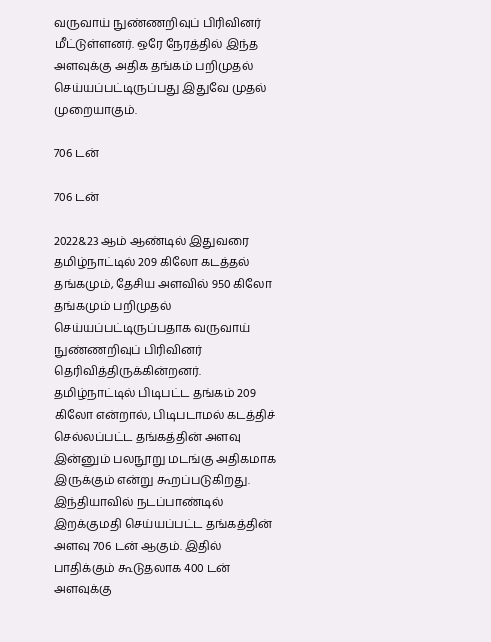வருவாய் நுண்ணறிவுப் பிரிவினர் மீட்டுள்ளனர். ஒரே நேரத்தில் இந்த அளவுக்கு அதிக தங்கம் பறிமுதல் செய்யப்பட்டிருப்பது இதுவே முதல் முறையாகும்.

706 டன்

706 டன்

2022&23 ஆம் ஆண்டில் இதுவரை தமிழ்நாட்டில் 209 கிலோ கடத்தல் தங்கமும், தேசிய அளவில் 950 கிலோ தங்கமும் பறிமுதல் செய்யப்பட்டிருப்பதாக வருவாய் நுண்ணறிவுப் பிரிவினர் தெரிவித்திருக்கின்றனர். தமிழ்நாட்டில் பிடிபட்ட தங்கம் 209 கிலோ என்றால், பிடிபடாமல் கடத்திச் செல்லப்பட்ட தங்கத்தின் அளவு இன்னும் பலநூறு மடங்கு அதிகமாக இருக்கும் என்று கூறப்படுகிறது. இந்தியாவில் நடப்பாண்டில் இறக்குமதி செய்யப்பட்ட தங்கத்தின் அளவு 706 டன் ஆகும். இதில் பாதிக்கும் கூடுதலாக 400 டன் அளவுக்கு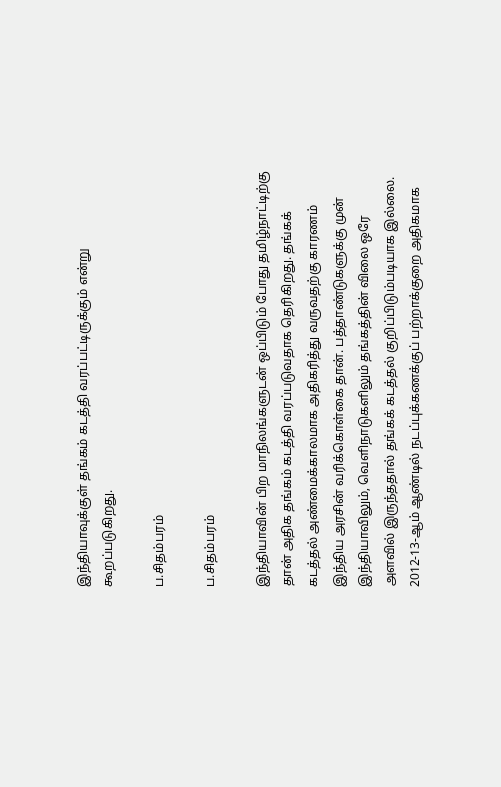இந்தியாவுக்குள் தங்கம் கடத்தி வரப்பட்டிருக்கும் என்று கூறப்படுகிறது.

ப.சிதம்பரம்

ப.சிதம்பரம்

இந்தியாவின் பிற மாநிலங்களுடன் ஒப்பிடும் போது தமிழ்நாட்டிற்கு தான் அதிக தங்கம் கடத்தி வரப்படுவதாக தெரிகிறது. தங்கக் கடத்தல் அண்மைக்காலமாக அதிகரித்து வருவதற்கு காரணம் இந்திய அரசின் வரிக்கொள்கை தான். பத்தாண்டுகளுக்கு முன் இந்தியாவிலும், வெளிநாடுகளிலும் தங்கத்தின் விலை ஒரே அளவில் இருந்ததால் தங்கக் கடத்தல் குறிப்பிடும்படியாக இல்லை. 2012-13-ஆம் ஆண்டில் நடப்புக்கணக்குப் பற்றாக்குறை அதிகமாக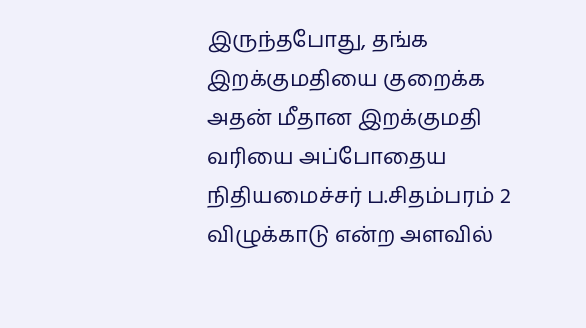இருந்தபோது, தங்க இறக்குமதியை குறைக்க அதன் மீதான இறக்குமதி வரியை அப்போதைய நிதியமைச்சர் ப.சிதம்பரம் 2 விழுக்காடு என்ற அளவில்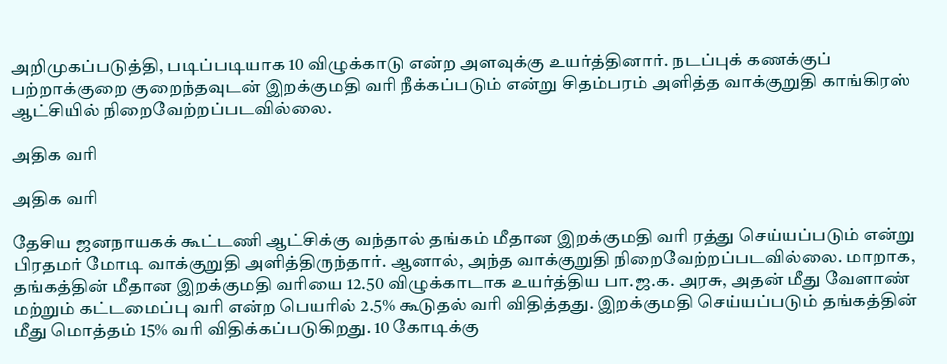அறிமுகப்படுத்தி, படிப்படியாக 10 விழுக்காடு என்ற அளவுக்கு உயர்த்தினார். நடப்புக் கணக்குப் பற்றாக்குறை குறைந்தவுடன் இறக்குமதி வரி நீக்கப்படும் என்று சிதம்பரம் அளித்த வாக்குறுதி காங்கிரஸ் ஆட்சியில் நிறைவேற்றப்படவில்லை.

அதிக வரி

அதிக வரி

தேசிய ஜனநாயகக் கூட்டணி ஆட்சிக்கு வந்தால் தங்கம் மீதான இறக்குமதி வரி ரத்து செய்யப்படும் என்று பிரதமர் மோடி வாக்குறுதி அளித்திருந்தார். ஆனால், அந்த வாக்குறுதி நிறைவேற்றப்படவில்லை. மாறாக, தங்கத்தின் மீதான இறக்குமதி வரியை 12.50 விழுக்காடாக உயர்த்திய பா.ஜ.க. அரசு, அதன் மீது வேளாண் மற்றும் கட்டமைப்பு வரி என்ற பெயரில் 2.5% கூடுதல் வரி விதித்தது. இறக்குமதி செய்யப்படும் தங்கத்தின் மீது மொத்தம் 15% வரி விதிக்கப்படுகிறது. 10 கோடிக்கு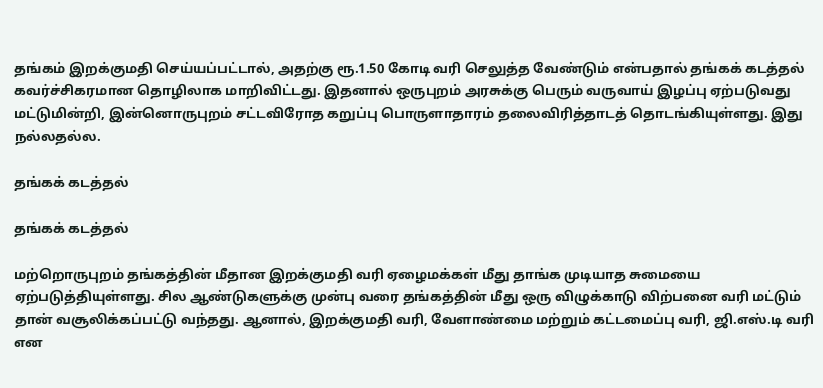தங்கம் இறக்குமதி செய்யப்பட்டால், அதற்கு ரூ.1.50 கோடி வரி செலுத்த வேண்டும் என்பதால் தங்கக் கடத்தல் கவர்ச்சிகரமான தொழிலாக மாறிவிட்டது. இதனால் ஒருபுறம் அரசுக்கு பெரும் வருவாய் இழப்பு ஏற்படுவது மட்டுமின்றி, இன்னொருபுறம் சட்டவிரோத கறுப்பு பொருளாதாரம் தலைவிரித்தாடத் தொடங்கியுள்ளது. இது நல்லதல்ல.

தங்கக் கடத்தல்

தங்கக் கடத்தல்

மற்றொருபுறம் தங்கத்தின் மீதான இறக்குமதி வரி ஏழைமக்கள் மீது தாங்க முடியாத சுமையை ஏற்படுத்தியுள்ளது. சில ஆண்டுகளுக்கு முன்பு வரை தங்கத்தின் மீது ஒரு விழுக்காடு விற்பனை வரி மட்டும் தான் வசூலிக்கப்பட்டு வந்தது. ஆனால், இறக்குமதி வரி, வேளாண்மை மற்றும் கட்டமைப்பு வரி, ஜி.எஸ்.டி வரி என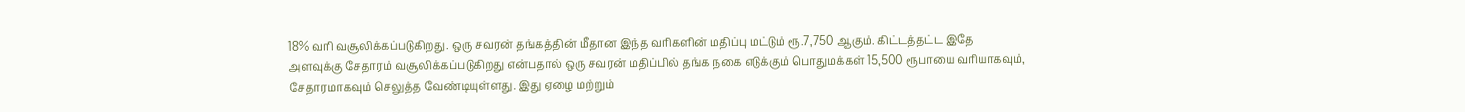18% வரி வசூலிக்கப்படுகிறது. ஒரு சவரன் தங்கத்தின் மீதான இந்த வரிகளின் மதிப்பு மட்டும் ரூ.7,750 ஆகும். கிட்டத்தட்ட இதே அளவுக்கு சேதாரம் வசூலிக்கப்படுகிறது என்பதால் ஒரு சவரன் மதிப்பில் தங்க நகை எடுக்கும் பொதுமக்கள் 15,500 ரூபாயை வரியாகவும், சேதாரமாகவும் செலுத்த வேண்டியுள்ளது. இது ஏழை மற்றும்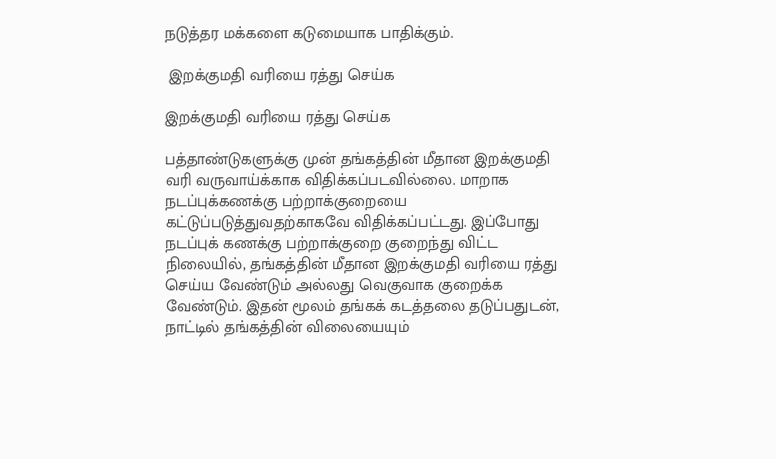நடுத்தர மக்களை கடுமையாக பாதிக்கும்.

 இறக்குமதி வரியை ரத்து செய்க

இறக்குமதி வரியை ரத்து செய்க

பத்தாண்டுகளுக்கு முன் தங்கத்தின் மீதான இறக்குமதி வரி வருவாய்க்காக விதிக்கப்படவில்லை. மாறாக நடப்புக்கணக்கு பற்றாக்குறையை கட்டுப்படுத்துவதற்காகவே விதிக்கப்பட்டது. இப்போது நடப்புக் கணக்கு பற்றாக்குறை குறைந்து விட்ட நிலையில், தங்கத்தின் மீதான இறக்குமதி வரியை ரத்து செய்ய வேண்டும் அல்லது வெகுவாக குறைக்க வேண்டும். இதன் மூலம் தங்கக் கடத்தலை தடுப்பதுடன், நாட்டில் தங்கத்தின் விலையையும்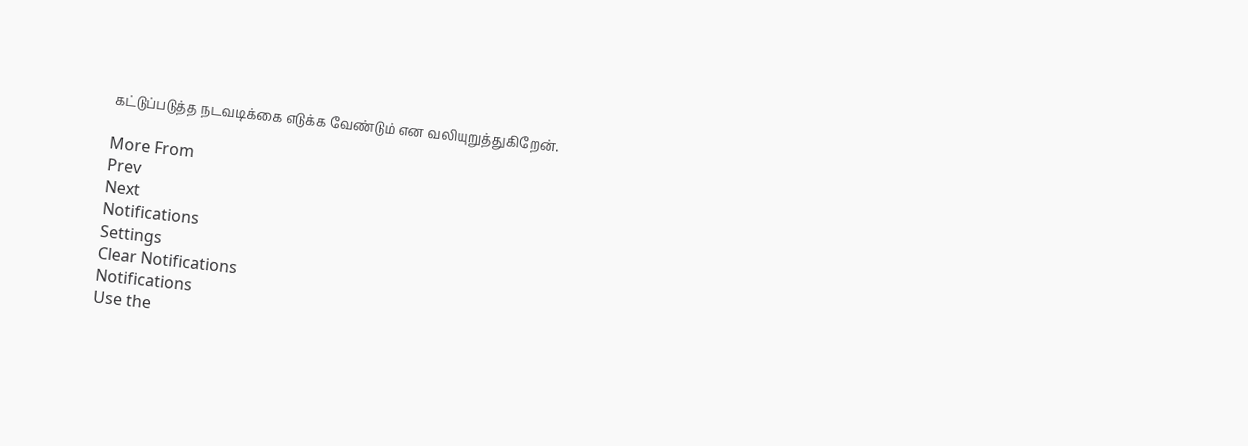கட்டுப்படுத்த நடவடிக்கை எடுக்க வேண்டும் என வலியுறுத்துகிறேன்.

More From
Prev
Next
Notifications
Settings
Clear Notifications
Notifications
Use the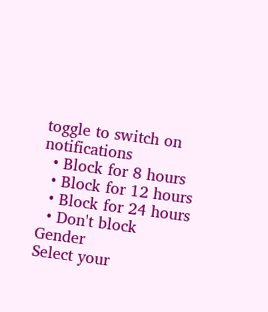toggle to switch on notifications
  • Block for 8 hours
  • Block for 12 hours
  • Block for 24 hours
  • Don't block
Gender
Select your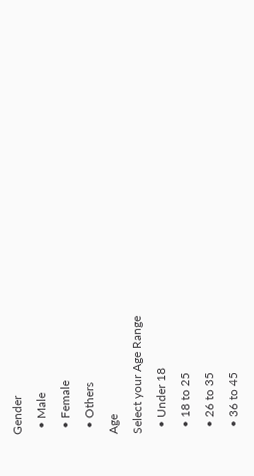Gender
  • Male
  • Female
  • Others
Age
Select your Age Range
  • Under 18
  • 18 to 25
  • 26 to 35
  • 36 to 45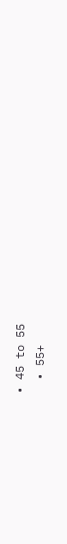• 45 to 55
  • 55+